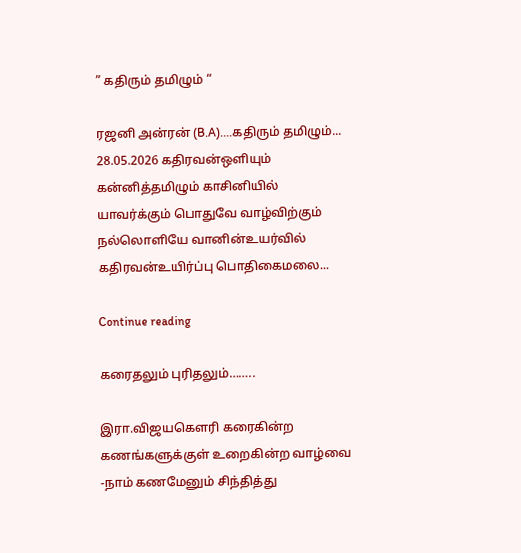” கதிரும் தமிழும் “

ரஜனி அன்ரன் (B.A)....கதிரும் தமிழும்... 28.05.2026 கதிரவன்ஒளியும் கன்னித்தமிழும் காசினியில் யாவர்க்கும் பொதுவே வாழ்விற்கும் நல்லொளியே வானின்உயர்வில் கதிரவன்உயிர்ப்பு பொதிகைமலை...

Continue reading

கரைதலும் புரிதலும்……..

இரா.விஜயகௌரி கரைகின்ற கணங்களுக்குள் உறைகின்ற வாழ்வை -நாம் கணமேனும் சிந்தித்து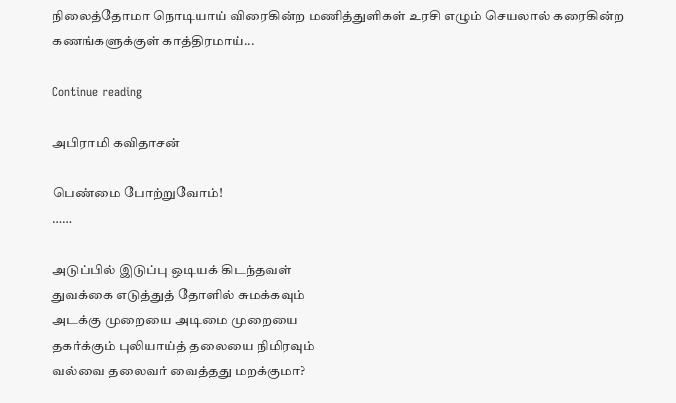நிலைத்தோமா நொடியாய் விரைகின்ற மணித்துளிகள் உரசி எழும் செயலால் கரைகின்ற கணங்களுக்குள் காத்திரமாய்...

Continue reading

அபிராமி கவிதாசன்

பெண்மை போற்றுவோம்!
……

அடுப்பில் இடுப்பு ஒடியக் கிடந்தவள்
துவக்கை எடுத்துத் தோளில் சுமக்கவும்
அடக்கு முறையை அடிமை முறையை
தகர்க்கும் புலியாய்த் தலையை நிமிரவும்
வல்வை தலைவர் வைத்தது மறக்குமா?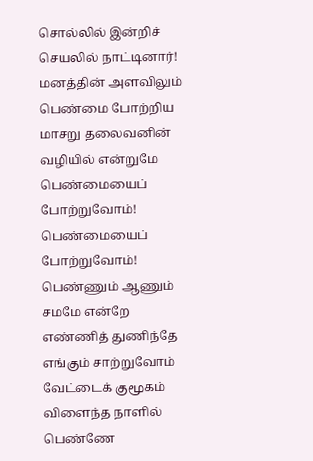சொல்லில் இன்றிச் செயலில் நாட்டினார்!
மனத்தின் அளவிலும் பெண்மை போற்றிய
மாசறு தலைவனின் வழியில் என்றுமே
பெண்மையைப் போற்றுவோம்! பெண்மையைப் போற்றுவோம்!
பெண்ணும் ஆணும் சமமே என்றே
எண்ணித் துணிந்தே எங்கும் சாற்றுவோம்
வேட்டைக் குமூகம் விளைந்த நாளில்
பெண்ணே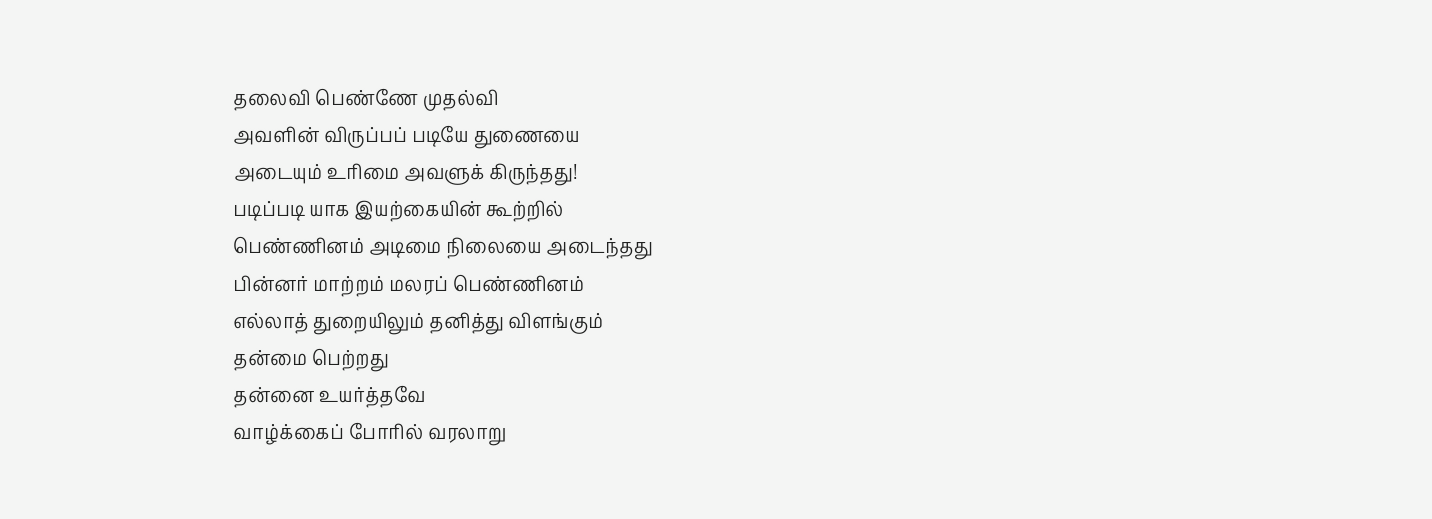தலைவி பெண்ணே முதல்வி
அவளின் விருப்பப் படியே துணையை
அடையும் உரிமை அவளுக் கிருந்தது!
படிப்படி யாக இயற்கையின் கூற்றில்
பெண்ணினம் அடிமை நிலையை அடைந்தது
பின்னர் மாற்றம் மலரப் பெண்ணினம்
எல்லாத் துறையிலும் தனித்து விளங்கும்
தன்மை பெற்றது
தன்னை உயர்த்தவே
வாழ்க்கைப் போரில் வரலாறு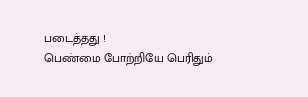படைத்தது !
பெண்மை போற்றியே பெரிதும்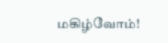மகிழ்வோம்!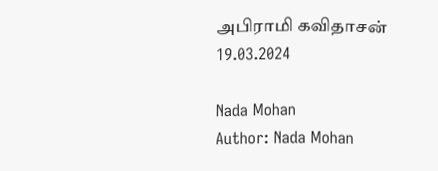அபிராமி கவிதாசன்
19.03.2024

Nada Mohan
Author: Nada Mohan